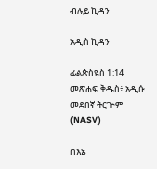ብሉይ ኪዳን

አዲስ ኪዳን

ፊልጵስዩስ 1:14 መጽሐፍ ቅዱስ፥ አዲሱ መደበኛ ትርጒም (NASV)

በእኔ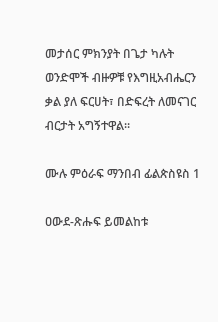መታሰር ምክንያት በጌታ ካሉት ወንድሞች ብዙዎቹ የእግዚአብሔርን ቃል ያለ ፍርሀት፣ በድፍረት ለመናገር ብርታት አግኝተዋል።

ሙሉ ምዕራፍ ማንበብ ፊልጵስዩስ 1

ዐውደ-ጽሑፍ ይመልከቱ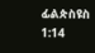ፊልጵስዩስ 1:14